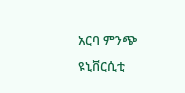አርባ ምንጭ ዩኒቨርሲቲ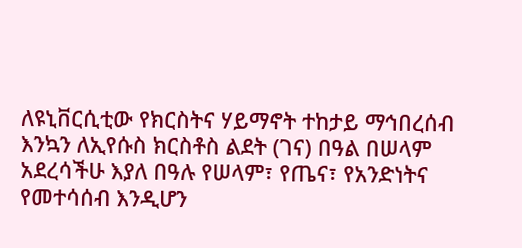ለዩኒቨርሲቲው የክርስትና ሃይማኖት ተከታይ ማኅበረሰብ እንኳን ለኢየሱስ ክርስቶስ ልደት (ገና) በዓል በሠላም አደረሳችሁ እያለ በዓሉ የሠላም፣ የጤና፣ የአንድነትና የመተሳሰብ እንዲሆን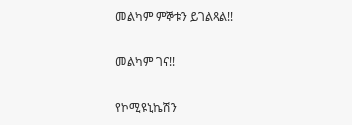መልካም ምኞቱን ይገልጻል!!

መልካም ገና!!

የኮሚዩኒኬሽን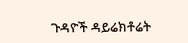ጉዳዮች ዳይሬክቶሬት